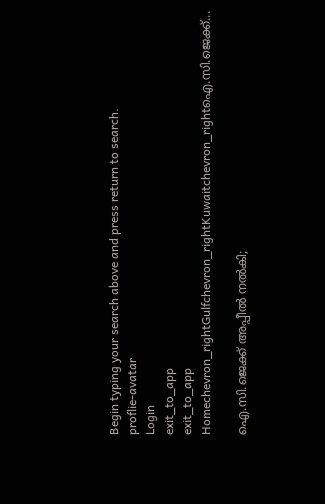Begin typing your search above and press return to search.
proflie-avatar
Login
exit_to_app
exit_to_app
Homechevron_rightGulfchevron_rightKuwaitchevron_rightഐ.സി.ജെക്ക്...

ഐ.സി.ജെക്ക് അപ്പീൽ നൽകി;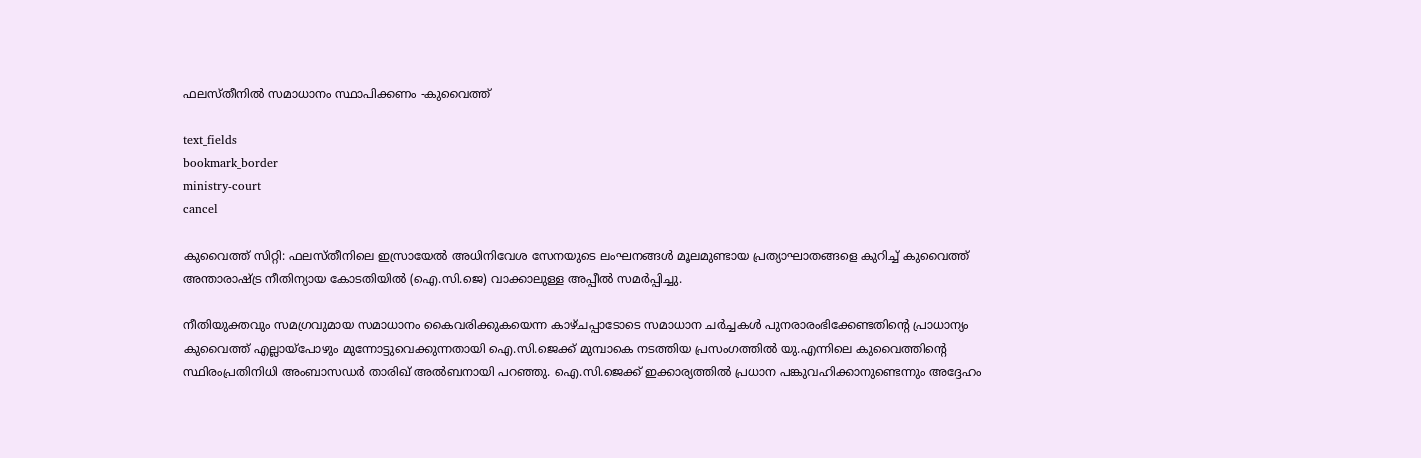ഫലസ്തീനിൽ സമാധാനം സ്ഥാപിക്കണം -കുവൈത്ത്

text_fields
bookmark_border
ministry-court
cancel

കുവൈത്ത് സിറ്റി: ഫലസ്തീനിലെ ഇസ്രായേൽ അധിനിവേശ സേനയുടെ ലംഘനങ്ങൾ മൂലമുണ്ടായ പ്രത്യാഘാതങ്ങളെ കുറിച്ച് കുവൈത്ത് അന്താരാഷ്ട്ര നീതിന്യായ കോടതിയിൽ (ഐ.സി.ജെ) വാക്കാലുള്ള അപ്പീൽ സമർപ്പിച്ചു.

നീതിയുക്തവും സമഗ്രവുമായ സമാധാനം കൈവരിക്കുകയെന്ന കാഴ്ചപ്പാടോടെ സമാധാന ചർച്ചകൾ പുനരാരംഭിക്കേണ്ടതിന്റെ പ്രാധാന്യം കുവൈത്ത് എല്ലായ്പോഴും മുന്നോട്ടുവെക്കുന്നതായി ഐ.സി.ജെക്ക് മുമ്പാകെ നടത്തിയ പ്രസംഗത്തിൽ യു.എന്നിലെ കുവൈത്തിന്റെ സ്ഥിരംപ്രതിനിധി അംബാസഡർ താരിഖ് അൽബനായി പറഞ്ഞു. ഐ.സി.ജെക്ക് ഇക്കാര്യത്തിൽ പ്രധാന പങ്കുവഹിക്കാനുണ്ടെന്നും അദ്ദേഹം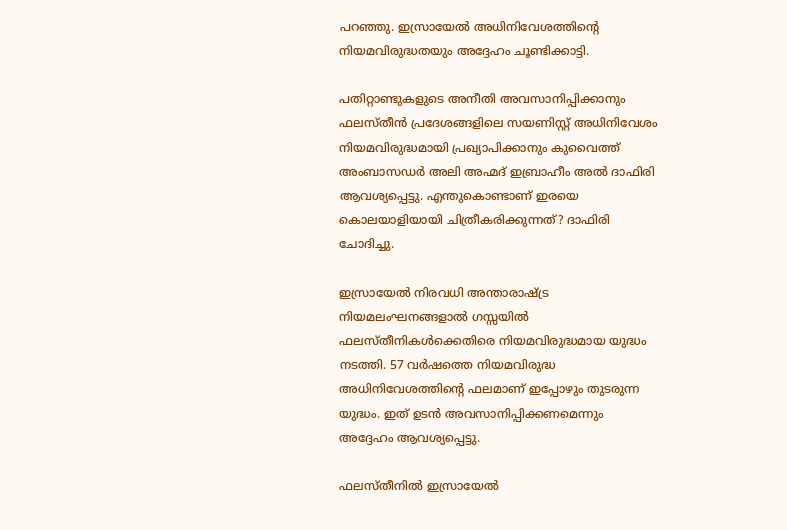പറഞ്ഞു. ഇസ്രായേൽ അധിനിവേശത്തിന്റെ നിയമവിരുദ്ധതയും അദ്ദേഹം ചൂണ്ടിക്കാട്ടി.

പതിറ്റാണ്ടുകളുടെ അനീതി അവസാനിപ്പിക്കാനും ഫലസ്തീൻ പ്രദേശങ്ങളിലെ സയണിസ്റ്റ് അധിനിവേശം നിയമവിരുദ്ധമായി പ്രഖ്യാപിക്കാനും കുവൈത്ത് അംബാസഡർ അലി അഹ്മദ് ഇബ്രാഹീം അൽ ദാഫിരി ആവശ്യപ്പെട്ടു. എന്തുകൊണ്ടാണ് ഇരയെ കൊലയാളിയായി ചിത്രീകരിക്കുന്നത്? ദാഫിരി ചോദിച്ചു.

ഇസ്രായേൽ നിരവധി അന്താരാഷ്ട്ര നിയമലംഘനങ്ങളാൽ ഗസ്സയിൽ ഫലസ്തീനികൾക്കെതിരെ നിയമവിരുദ്ധമായ യുദ്ധം നടത്തി. 57 വർഷത്തെ നിയമവിരുദ്ധ അധിനിവേശത്തിന്റെ ഫലമാണ് ഇപ്പോഴും തുടരുന്ന യുദ്ധം. ഇത് ഉടൻ അവസാനിപ്പിക്കണമെന്നും അദ്ദേഹം ആവശ്യപ്പെട്ടു.

ഫലസ്തീനിൽ ഇസ്രായേൽ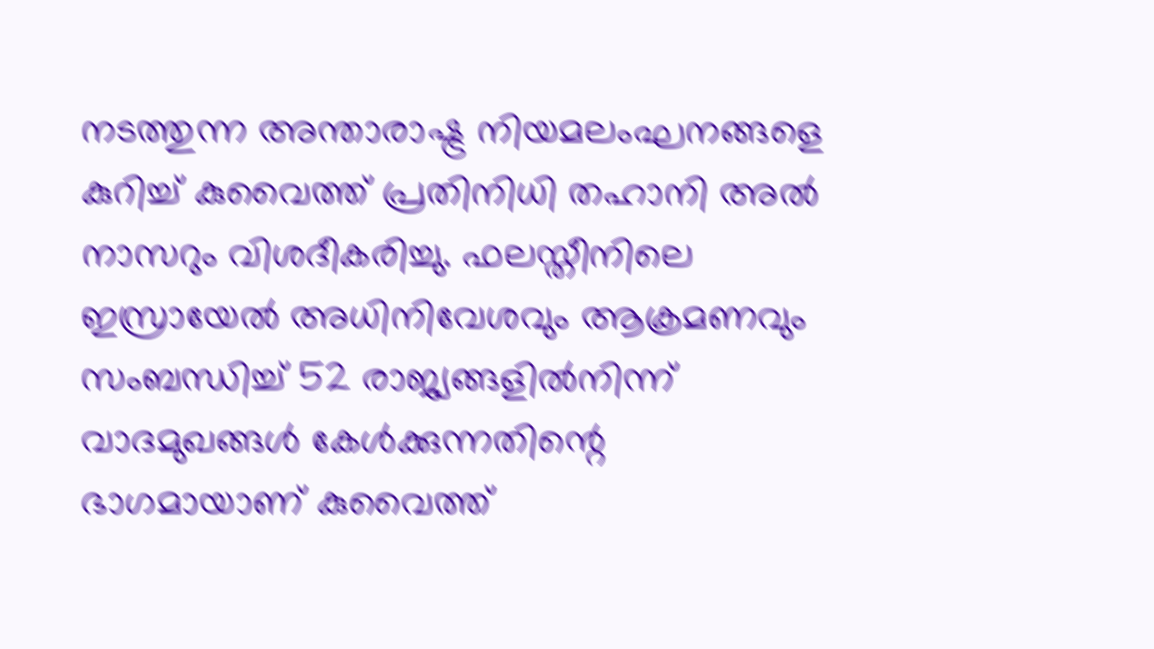നടത്തുന്ന അന്താരാഷ്ട്ര നിയമലംഘനങ്ങളെ കുറിച്ച് കുവൈത്ത് പ്രതിനിധി തഹാനി അൽ നാസറും വിശദീകരിച്ചു. ഫലസ്തീനിലെ ഇസ്രായേൽ അധിനിവേശവും ആക്രമണവും സംബന്ധിച്ച് 52 രാജ്യങ്ങളിൽനിന്ന് വാദമുഖങ്ങൾ കേൾക്കുന്നതിന്റെ ഭാഗമായാണ് കുവൈത്ത്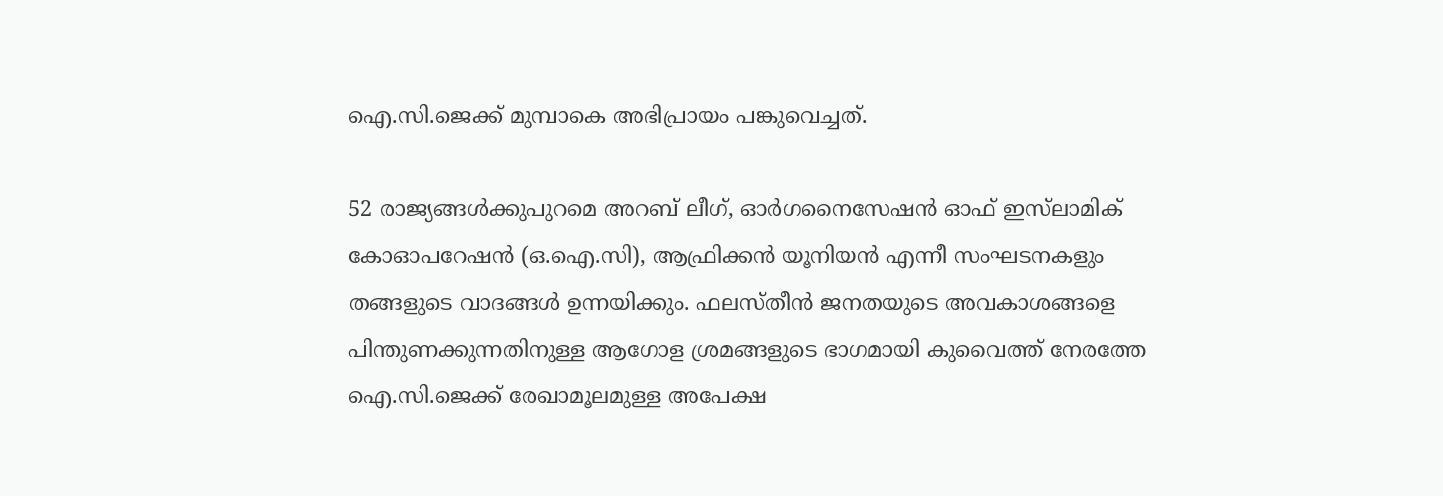ഐ.സി.ജെക്ക് മുമ്പാകെ അഭിപ്രായം പങ്കുവെച്ചത്.

52 രാജ്യങ്ങൾക്കുപുറമെ അറബ് ലീഗ്, ഓർഗനൈസേഷൻ ഓഫ് ഇസ്‍ലാമിക് കോഓപറേഷൻ (ഒ.ഐ.സി), ആഫ്രിക്കൻ യൂനിയൻ എന്നീ സംഘടനകളും തങ്ങളുടെ വാദങ്ങൾ ഉന്നയിക്കും. ഫലസ്തീൻ ജനതയുടെ അവകാശങ്ങളെ പിന്തുണക്കുന്നതിനുള്ള ആഗോള ശ്രമങ്ങളുടെ ഭാഗമായി കുവൈത്ത് നേരത്തേ ഐ.സി.ജെക്ക് രേഖാമൂലമുള്ള അപേക്ഷ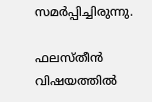സമർപ്പിച്ചിരുന്നു.

ഫലസ്തീൻ വിഷയത്തിൽ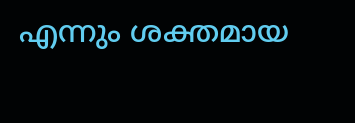എന്നും ശക്തമായ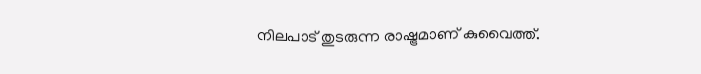നിലപാട് തുടരുന്ന രാഷ്ട്രമാണ് കുവൈത്ത്.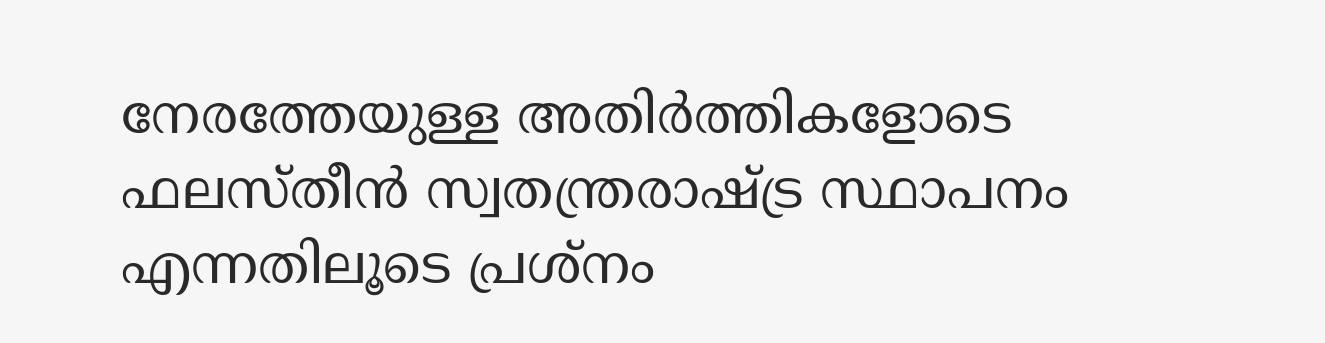നേരത്തേയുള്ള അതിർത്തികളോടെ ഫലസ്തീൻ സ്വതന്ത്രരാഷ്ട്ര സ്ഥാപനം എന്നതിലൂടെ പ്രശ്നം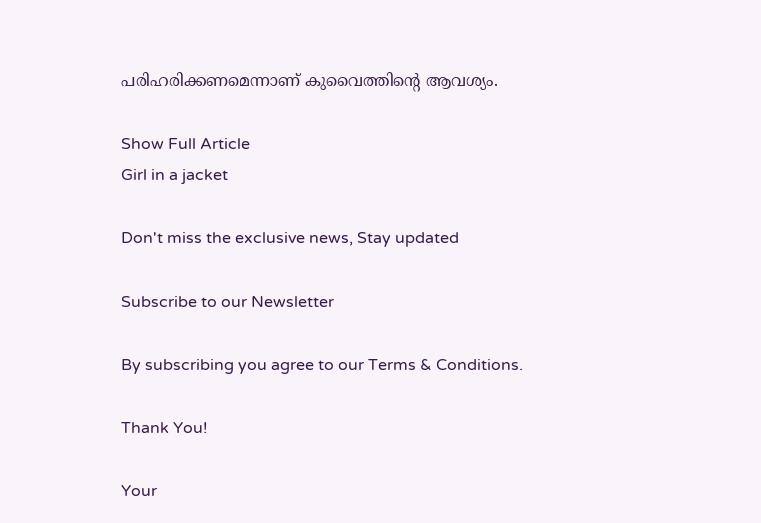പരിഹരിക്കണമെന്നാണ് കുവൈത്തിന്റെ ആവശ്യം.

Show Full Article
Girl in a jacket

Don't miss the exclusive news, Stay updated

Subscribe to our Newsletter

By subscribing you agree to our Terms & Conditions.

Thank You!

Your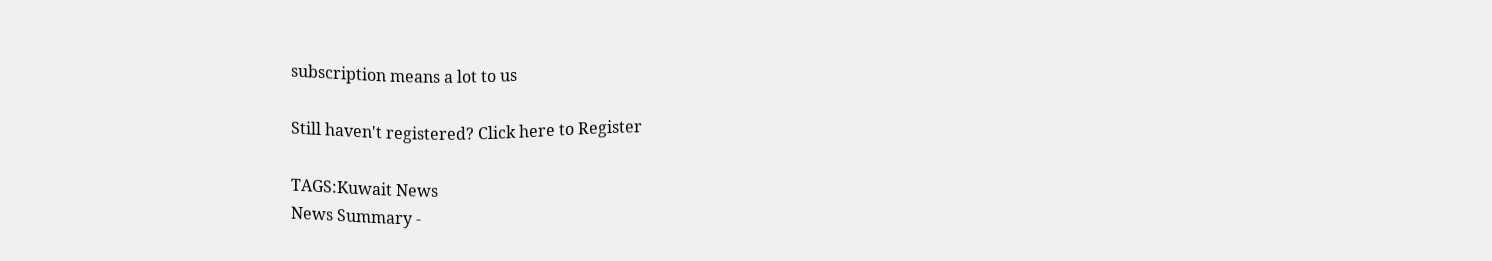subscription means a lot to us

Still haven't registered? Click here to Register

TAGS:Kuwait News
News Summary -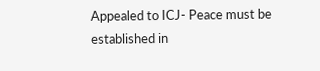Appealed to ICJ- Peace must be established in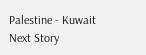Palestine - Kuwait
Next Story